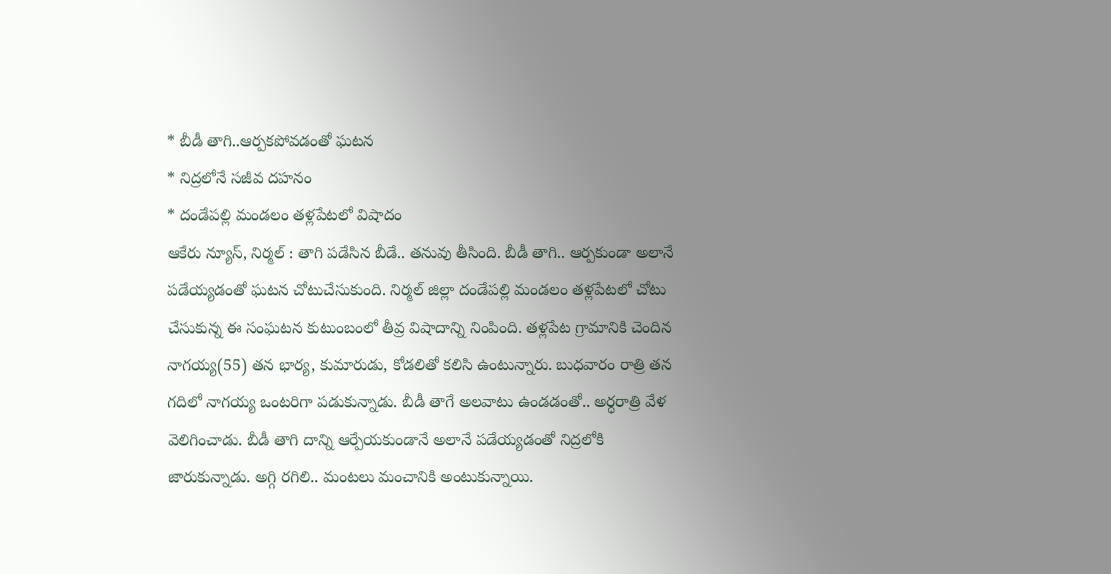* బీడీ తాగి..ఆర్పకపోవడంతో ఘటన
* నిద్రలోనే సజీవ దహనం
* దండేపల్లి మండలం తళ్లపేటలో విషాదం
ఆకేరు న్యూస్, నిర్మల్ : తాగి పడేసిన బీడే.. తనువు తీసింది. బీడీ తాగి.. ఆర్పకుండా అలానే పడేయ్యడంతో ఘటన చోటుచేసుకుంది. నిర్మల్ జిల్లా దండేపల్లి మండలం తళ్లపేటలో చోటు చేసుకున్న ఈ సంఘటన కుటుంబంలో తీవ్ర విషాదాన్ని నింపింది. తళ్లపేట గ్రామానికి చెందిన నాగయ్య(55) తన భార్య, కుమారుడు, కోడలితో కలిసి ఉంటున్నారు. బుధవారం రాత్రి తన గదిలో నాగయ్య ఒంటరిగా పడుకున్నాడు. బీడీ తాగే అలవాటు ఉండడంతో.. అర్ధరాత్రి వేళ వెలిగించాడు. బీడీ తాగి దాన్ని ఆర్పేయకుండానే అలానే పడేయ్యడంతో నిద్రలోకి జారుకున్నాడు. అగ్గి రగిలి.. మంటలు మంచానికి అంటుకున్నాయి.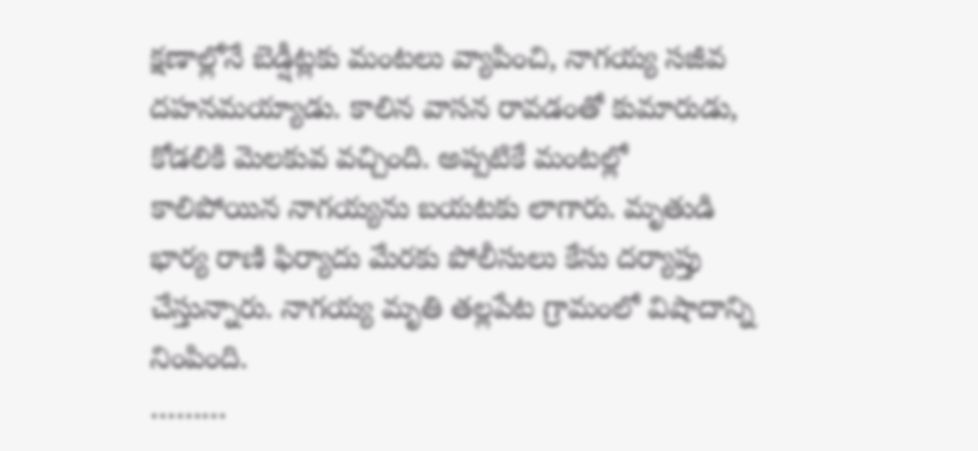క్షణాల్లోనే బెడ్షీట్లకు మంటలు వ్యాపించి, నాగయ్య సజీవ దహనమయ్యాడు. కాలిన వాసన రావడంతో కుమారుడు, కోడలికి మెలకువ వచ్చింది. అప్పటికే మంటల్లో కాలిపోయిన నాగయ్యను బయటకు లాగారు. మృతుడి భార్య రాణి ఫిర్యాదు మేరకు పోలీసులు కేసు దర్యాప్తు చేస్తున్నారు. నాగయ్య మృతి తల్లపేట గ్రామంలో విషాదాన్ని నింపింది.
………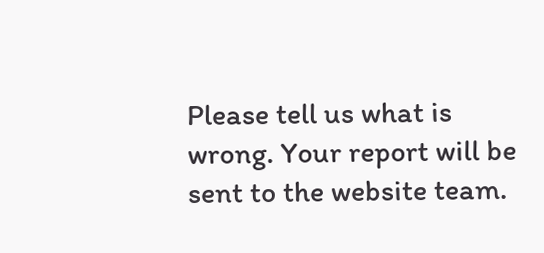Please tell us what is wrong. Your report will be sent to the website team.